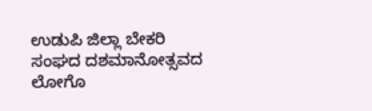ಉಡುಪಿ ಜಿಲ್ಲಾ ಬೇಕರಿ ಸಂಘದ ದಶಮಾನೋತ್ಸವದ ಲೋಗೊ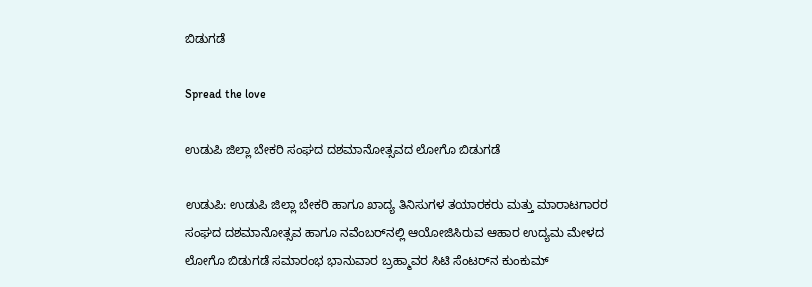ಬಿಡುಗಡೆ

Spread the love

ಉಡುಪಿ ಜಿಲ್ಲಾ ಬೇಕರಿ ಸಂಘದ ದಶಮಾನೋತ್ಸವದ ಲೋಗೊ ಬಿಡುಗಡೆ

ಉಡುಪಿ: ಉಡುಪಿ ಜಿಲ್ಲಾ ಬೇಕರಿ ಹಾಗೂ ಖಾದ್ಯ ತಿನಿಸುಗಳ ತಯಾರಕರು ಮತ್ತು ಮಾರಾಟಗಾರರ ಸಂಘದ ದಶಮಾನೋತ್ಸವ ಹಾಗೂ ನವೆಂಬರ್‌ನಲ್ಲಿ ಆಯೋಜಿಸಿರುವ ಆಹಾರ ಉದ್ಯಮ ಮೇಳದ ಲೋಗೊ ಬಿಡುಗಡೆ ಸಮಾರಂಭ ಭಾನುವಾರ ಬ್ರಹ್ಮಾವರ ಸಿಟಿ ಸೆಂಟರ್‌ನ ಕುಂಕುಮ್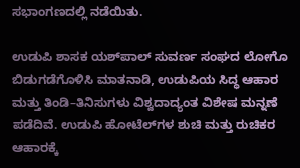ಸಭಾಂಗಣದಲ್ಲಿ ನಡೆಯಿತು.

ಉಡುಪಿ ಶಾಸಕ ಯಶ್‌ಪಾಲ್ ಸುವರ್ಣ ಸಂಘದ ಲೋಗೊ ಬಿಡುಗಡೆಗೊಳಿಸಿ ಮಾತನಾಡಿ, ಉಡುಪಿಯ ಸಿದ್ಧ ಆಹಾರ ಮತ್ತು ತಿಂಡಿ–ತಿನಿಸುಗಳು ವಿಶ್ವದಾದ್ಯಂತ ವಿಶೇಷ ಮನ್ನಣೆ ಪಡೆದಿವೆ. ಉಡುಪಿ ಹೋಟೆಲ್‌ಗಳ ಶುಚಿ ಮತ್ತು ರುಚಿಕರ ಆಹಾರಕ್ಕೆ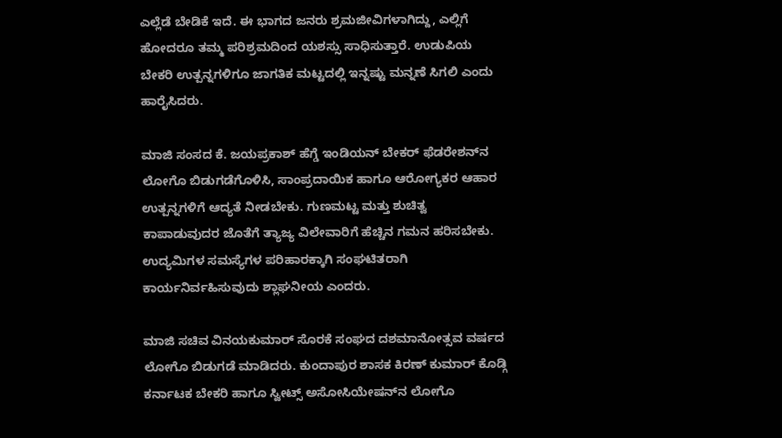ಎಲ್ಲೆಡೆ ಬೇಡಿಕೆ ಇದೆ. ಈ ಭಾಗದ ಜನರು ಶ್ರಮಜೀವಿಗಳಾಗಿದ್ದು, ಎಲ್ಲಿಗೆ ಹೋದರೂ ತಮ್ಮ ಪರಿಶ್ರಮದಿಂದ ಯಶಸ್ಸು ಸಾಧಿಸುತ್ತಾರೆ. ಉಡುಪಿಯ ಬೇಕರಿ ಉತ್ಪನ್ನಗಳಿಗೂ ಜಾಗತಿಕ ಮಟ್ಟದಲ್ಲಿ ಇನ್ನಷ್ಟು ಮನ್ನಣೆ ಸಿಗಲಿ ಎಂದು ಹಾರೈಸಿದರು.

ಮಾಜಿ ಸಂಸದ ಕೆ. ಜಯಪ್ರಕಾಶ್ ಹೆಗ್ಡೆ ಇಂಡಿಯನ್ ಬೇಕರ್ ಫೆಡರೇಶನ್‌ನ ಲೋಗೊ ಬಿಡುಗಡೆಗೊಳಿಸಿ, ಸಾಂಪ್ರದಾಯಿಕ ಹಾಗೂ ಆರೋಗ್ಯಕರ ಆಹಾರ ಉತ್ಪನ್ನಗಳಿಗೆ ಆದ್ಯತೆ ನೀಡಬೇಕು. ಗುಣಮಟ್ಟ ಮತ್ತು ಶುಚಿತ್ವ ಕಾಪಾಡುವುದರ ಜೊತೆಗೆ ತ್ಯಾಜ್ಯ ವಿಲೇವಾರಿಗೆ ಹೆಚ್ಚಿನ ಗಮನ ಹರಿಸಬೇಕು. ಉದ್ಯಮಿಗಳ ಸಮಸ್ಯೆಗಳ ಪರಿಹಾರಕ್ಕಾಗಿ ಸಂಘಟಿತರಾಗಿ ಕಾರ್ಯನಿರ್ವಹಿಸುವುದು ಶ್ಲಾಘನೀಯ ಎಂದರು.

ಮಾಜಿ ಸಚಿವ ವಿನಯಕುಮಾರ್ ಸೊರಕೆ ಸಂಘದ ದಶಮಾನೋತ್ಸವ ವರ್ಷದ ಲೋಗೊ ಬಿಡುಗಡೆ ಮಾಡಿದರು. ಕುಂದಾಪುರ ಶಾಸಕ ಕಿರಣ್ ಕುಮಾರ್ ಕೊಡ್ಗಿ ಕರ್ನಾಟಕ ಬೇಕರಿ ಹಾಗೂ ಸ್ವೀಟ್ಸ್ ಅಸೋಸಿಯೇಷನ್‌ನ ಲೋಗೊ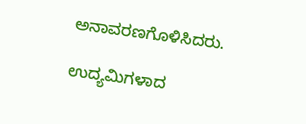ಅನಾವರಣಗೊಳಿಸಿದರು.

ಉದ್ಯಮಿಗಳಾದ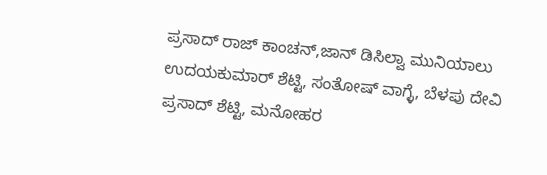ಪ್ರಸಾದ್ ರಾಜ್ ಕಾಂಚನ್,ಜಾನ್ ಡಿಸಿಲ್ವಾ ಮುನಿಯಾಲು ಉದಯಕುಮಾರ್ ಶೆಟ್ಟಿ, ಸಂತೋಷ್ ವಾಗ್ಳೆ, ಬೆಳಪು ದೇವಿ ಪ್ರಸಾದ್ ಶೆಟ್ಟಿ, ಮನೋಹರ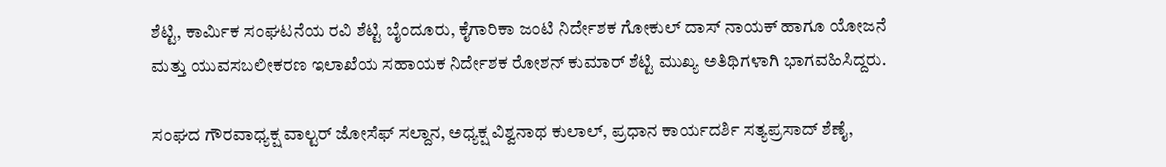ಶೆಟ್ಟಿ, ಕಾರ್ಮಿಕ ಸಂಘಟನೆಯ ರವಿ ಶೆಟ್ಟಿ ಬೈಂದೂರು, ಕೈಗಾರಿಕಾ ಜಂಟಿ ನಿರ್ದೇಶಕ ಗೋಕುಲ್ ದಾಸ್ ನಾಯಕ್ ಹಾಗೂ ಯೋಜನೆ ಮತ್ತು ಯುವಸಬಲೀಕರಣ ಇಲಾಖೆಯ ಸಹಾಯಕ ನಿರ್ದೇಶಕ ರೋಶನ್ ಕುಮಾರ್ ಶೆಟ್ಟಿ ಮುಖ್ಯ ಅತಿಥಿಗಳಾಗಿ ಭಾಗವಹಿಸಿದ್ದರು‌.

ಸಂಘದ ಗೌರವಾಧ್ಯಕ್ಷ ವಾಲ್ಟರ್ ಜೋಸೆಫ್ ಸಲ್ದಾನ, ಅಧ್ಯಕ್ಷ ವಿಶ್ವನಾಥ ಕುಲಾಲ್, ಪ್ರಧಾನ ಕಾರ್ಯದರ್ಶಿ ಸತ್ಯಪ್ರಸಾದ್ ಶೆಣೈ,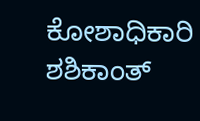ಕೋಶಾಧಿಕಾರಿ ಶಶಿಕಾಂತ್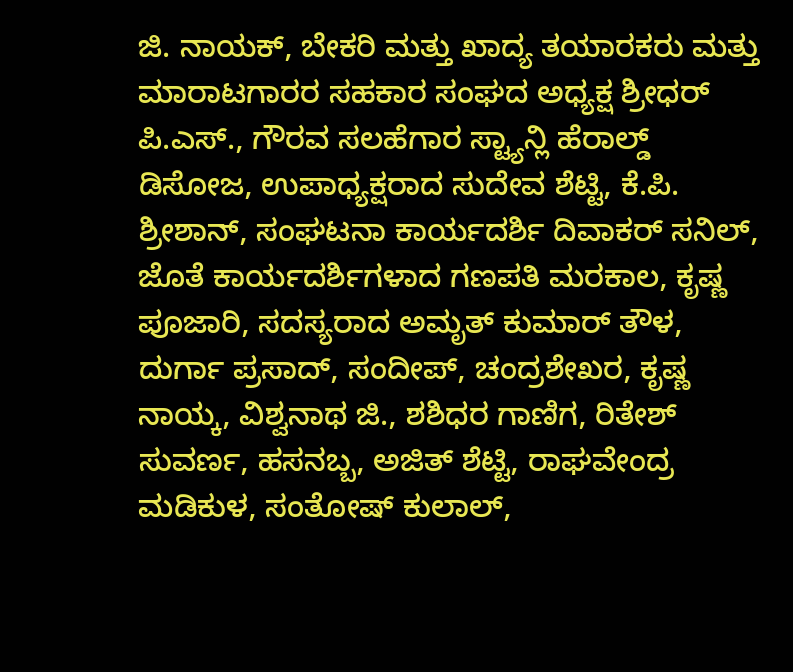ಜಿ. ನಾಯಕ್, ಬೇಕರಿ ಮತ್ತು ಖಾದ್ಯ ತಯಾರಕರು ಮತ್ತು ಮಾರಾಟಗಾರರ ಸಹಕಾರ ಸಂಘದ ಅಧ್ಯಕ್ಷ ಶ್ರೀಧರ್ ಪಿ.ಎಸ್., ಗೌರವ ಸಲಹೆಗಾರ ಸ್ಟ್ಯಾನ್ಲಿ ಹೆರಾಲ್ಡ್ ಡಿಸೋಜ, ಉಪಾಧ್ಯಕ್ಷರಾದ ಸುದೇವ ಶೆಟ್ಟಿ, ಕೆ.ಪಿ. ಶ್ರೀಶಾನ್, ಸಂಘಟನಾ ಕಾರ್ಯದರ್ಶಿ ದಿವಾಕರ್ ಸನಿಲ್, ಜೊತೆ ಕಾರ್ಯದರ್ಶಿಗಳಾದ ಗಣಪತಿ ಮರಕಾಲ, ಕೃಷ್ಣ ಪೂಜಾರಿ, ಸದಸ್ಯರಾದ ಅಮೃತ್ ಕುಮಾ‌ರ್ ತೌಳ, ದುರ್ಗಾ ಪ್ರಸಾದ್, ಸಂದೀಪ್, ಚಂದ್ರಶೇಖರ, ಕೃಷ್ಣ ನಾಯ್ಕ, ವಿಶ್ವನಾಥ ಜಿ., ಶಶಿಧರ ಗಾಣಿಗ, ರಿತೇಶ್ ಸುವರ್ಣ, ಹಸನಬ್ಬ, ಅಜಿತ್ ಶೆಟ್ಟಿ, ರಾಘವೇಂದ್ರ ಮಡಿಕುಳ, ಸಂತೋಷ್ ಕುಲಾಲ್,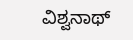ವಿಶ್ವನಾಥ್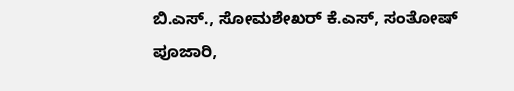ಬಿ.ಎಸ್., ಸೋಮಶೇಖರ್ ಕೆ.ಎಸ್, ಸಂತೋಷ್ ಪೂಜಾರಿ,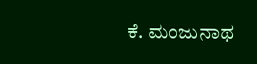ಕೆ. ಮಂಜುನಾಥ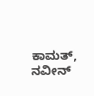ಕಾಮತ್, ನವೀನ್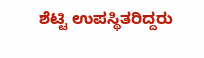ಶೆಟ್ಟಿ ಉಪಸ್ಥಿತರಿದ್ದರು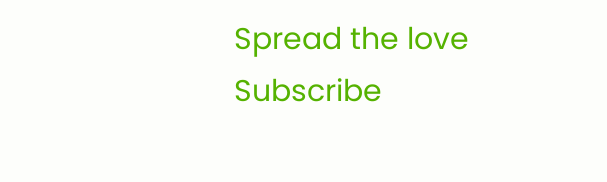Spread the love
Subscribe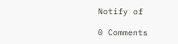Notify of

0 Comments